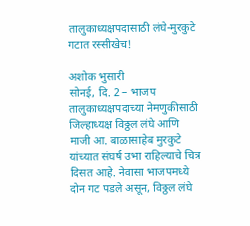तालुकाध्यक्षपदासाठी लंघे-मुरकुटे गटात रस्सीखेच!

अशोक भुसारी
सोनई, दि. 2 – भाजप तालुकाध्यक्षपदाच्या नेमणुकीसाठी जिल्हाध्यक्ष विठ्ठल लंघे आणि माजी आ. बाळासाहेब मुरकुटे यांच्यात संघर्ष उभा राहिल्याचे चित्र दिसत आहे. नेवासा भाजपमध्ये दोन गट पडले असून, विठ्ठल लंघे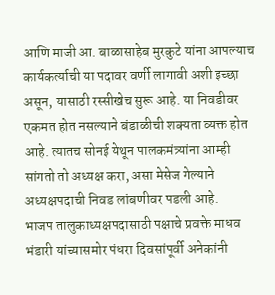आणि माजी आ. बाळासाहेब मुरकुटे यांना आपल्याच कार्यकर्त्याची या पदावर वर्णी लागावी अशी इच्छा असून, यासाठी रस्सीखेच सुरू आहे. या निवडीवर एकमत होत नसल्याने बंडाळीची शक्यता व्यक्त होत आहे. त्यातच सोनई येथून पालकमंत्र्यांना आम्ही सांगतो तो अध्यक्ष करा, असा मेसेज गेल्याने अध्यक्षपदाची निवड लांबणीवर पडली आहे.
भाजप तालुकाध्यक्षपदासाठी पक्षाचे प्रवक्ते माधव भंडारी यांच्यासमोर पंधरा दिवसांपूर्वी अनेकांनी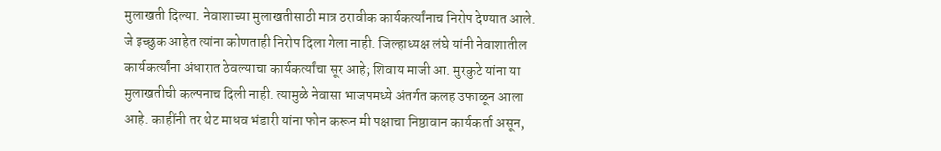मुलाखती दिल्या. नेवाशाच्या मुलाखतीसाठी मात्र ठरावीक कार्यकर्त्यांनाच निरोप देण्यात आले. जे इच्छुक आहेत त्यांना कोणताही निरोप दिला गेला नाही. जिल्हाध्यक्ष लंघे यांनी नेवाशातील कार्यकर्त्यांना अंधारात ठेवल्याचा कार्यकर्त्यांचा सूर आहे; शिवाय माजी आ. मुरकुटे यांना या मुलाखतीची कल्पनाच दिली नाही. त्यामुळे नेवासा भाजपमध्ये अंतर्गत कलह उफाळून आला आहे. काहींनी तर थेट माधव भंडारी यांना फोन करून मी पक्षाचा निष्ठावान कार्यकर्ता असून,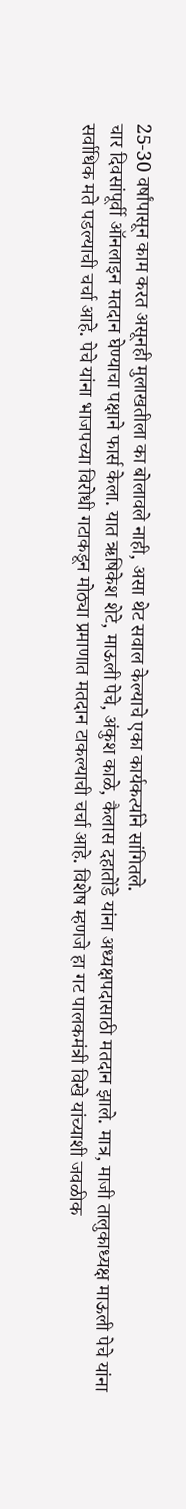25-30 वर्षांपासून काम करत असूनही मुलाखतीला का बोलावले नाही, असा थेट सवाल केल्याचे एका कार्यकर्त्याने सांगितले.
चार दिवसांपूर्वी ऑनलाइन मतदान घेण्याचा पक्षाने फार्स केला. यात ऋषिकेश शेटे, माऊली पेचे, अंकुश काळे, कैलास दहातोंडे यांना अध्यक्षपदासाठी मतदान झाले. मात्र, माजी तालुकाध्यक्ष माऊली पेचे यांना सर्वाधिक मते पडल्याची चर्चा आहे. पेचे यांना भाजपच्या विरोधी गटाकडून मोठ्या प्रमाणात मतदान टाकल्याची चर्चा आहे. विशेष म्हणजे हा गट पालकमंत्री विखे यांच्याशी जवळीक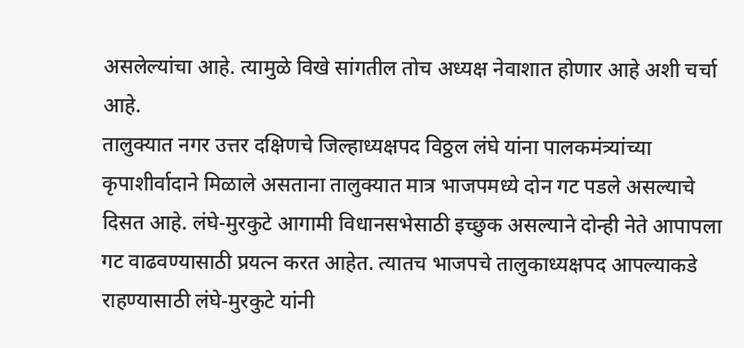असलेल्यांचा आहे. त्यामुळे विखे सांगतील तोच अध्यक्ष नेवाशात होणार आहे अशी चर्चा आहे.
तालुक्यात नगर उत्तर दक्षिणचे जिल्हाध्यक्षपद विठ्ठल लंघे यांना पालकमंत्र्यांच्या कृपाशीर्वादाने मिळाले असताना तालुक्यात मात्र भाजपमध्ये दोन गट पडले असल्याचे दिसत आहे. लंघे-मुरकुटे आगामी विधानसभेसाठी इच्छुक असल्याने दोन्ही नेते आपापला गट वाढवण्यासाठी प्रयत्न करत आहेत. त्यातच भाजपचे तालुकाध्यक्षपद आपल्याकडे राहण्यासाठी लंघे-मुरकुटे यांनी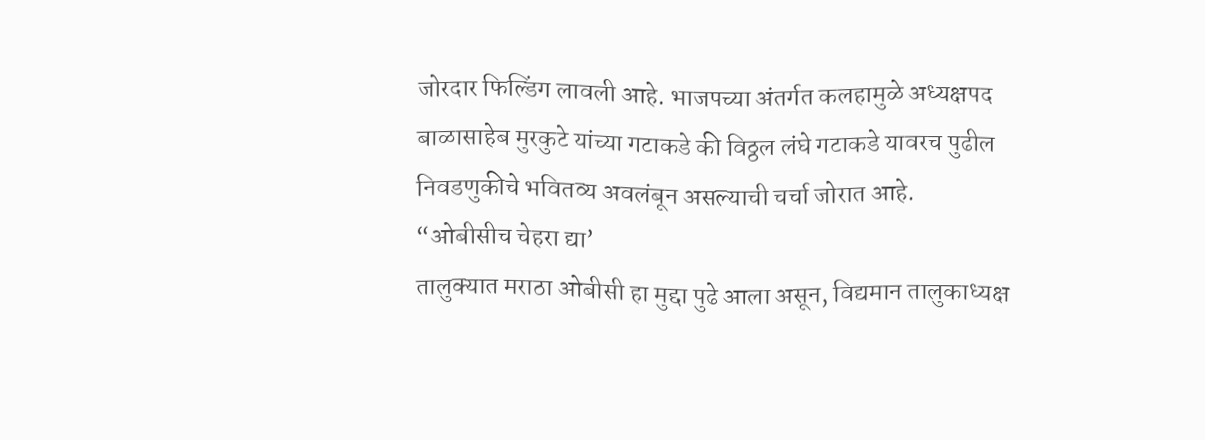जोरदार फिल्डिंग लावली आहे. भाजपच्या अंतर्गत कलहामुळे अध्यक्षपद बाळासाहेब मुरकुटे यांच्या गटाकडे की विठ्ठल लंघे गटाकडे यावरच पुढील निवडणुकीचे भवितव्य अवलंबून असल्याची चर्चा जोरात आहे.
“ओबीसीच चेहरा द्या’
तालुक्यात मराठा ओबीसी हा मुद्दा पुढे आला असून, विद्यमान तालुकाध्यक्ष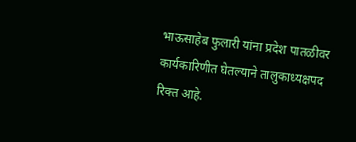भाऊसाहेब फुलारी यांना प्रदेश पातळीवर कार्यकारिणीत घेतल्याने तालुकाध्यक्षपद रिक्त आहे.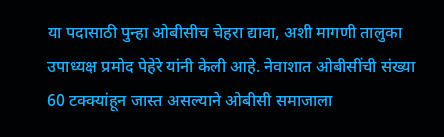या पदासाठी पुन्हा ओबीसीच चेहरा द्यावा, अशी मागणी तालुका उपाध्यक्ष प्रमोद पेहेरे यांनी केली आहे. नेवाशात ओबीसींची संख्या 60 टक्क्यांहून जास्त असल्याने ओबीसी समाजाला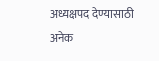अध्यक्षपद देण्यासाठी अनेक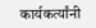कार्यकर्त्यांनी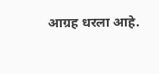आग्रह धरला आहे.